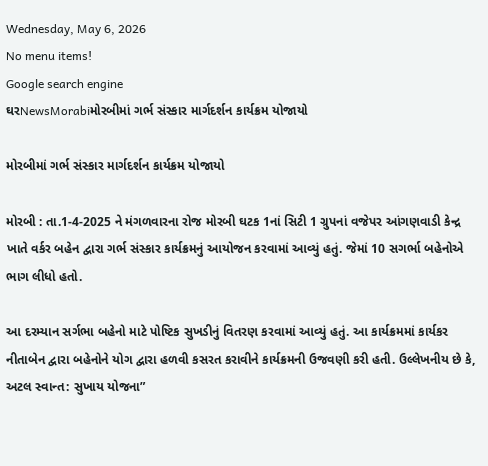Wednesday, May 6, 2026
No menu items!
Google search engine
ઘરNewsMorabiમોરબીમાં ગર્ભ સંસ્કાર માર્ગદર્શન કાર્યક્રમ યોજાયો

મોરબીમાં ગર્ભ સંસ્કાર માર્ગદર્શન કાર્યક્રમ યોજાયો

મોરબી : તા.1-4-2025 ને મંગળવારના રોજ મોરબી ઘટક 1નાં સિટી 1 ગ્રુપનાં વજેપર આંગણવાડી કેન્દ્ર ખાતે વર્કર બહેન દ્વારા ગર્ભ સંસ્કાર કાર્યક્રમનું આયોજન કરવામાં આવ્યું હતું. જેમાં 10 સગર્ભા બહેનોએ ભાગ લીધો હતો.

આ દરમ્યાન સર્ગભા બહેનો માટે પોષ્ટિક સુખડીનું વિતરણ કરવામાં આવ્યું હતું. આ કાર્યક્રમમાં કાર્યકર નીતાબેન દ્વારા બહેનોને યોગ દ્વારા હળવી કસરત કરાવીને કાર્યક્રમની ઉજવણી કરી હતી. ઉલ્લેખનીય છે કે, અટલ સ્વાન્ત: સુખાય યોજના”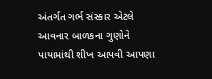અંતર્ગત ગર્ભ સંસ્કાર એટલે આવનાર બાળકના ગુણોને પાયામાંથી શીખ આપવી આપણા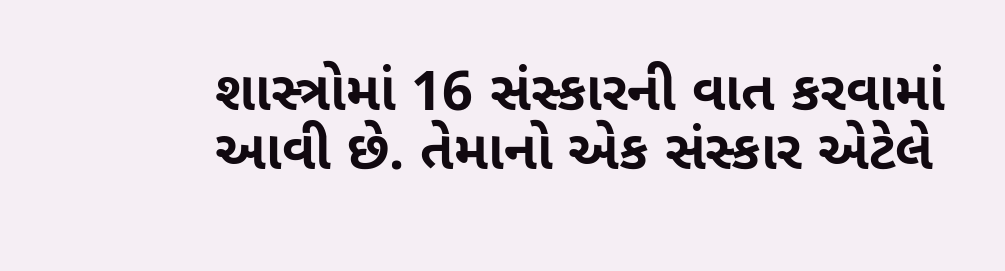શાસ્ત્રોમાં 16 સંસ્કારની વાત કરવામાં આવી છે. તેમાનો એક સંસ્કાર એટેલે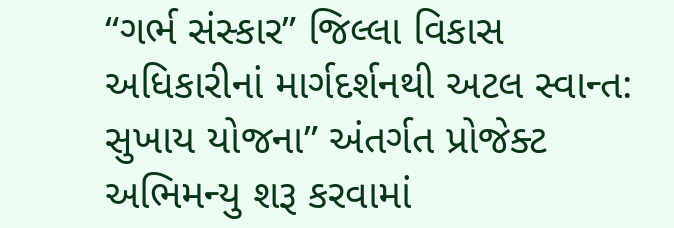“ગર્ભ સંસ્કાર” જિલ્લા વિકાસ અધિકારીનાં માર્ગદર્શનથી અટલ સ્વાન્ત: સુખાય યોજના” અંતર્ગત પ્રોજેક્ટ અભિમન્યુ શરૂ કરવામાં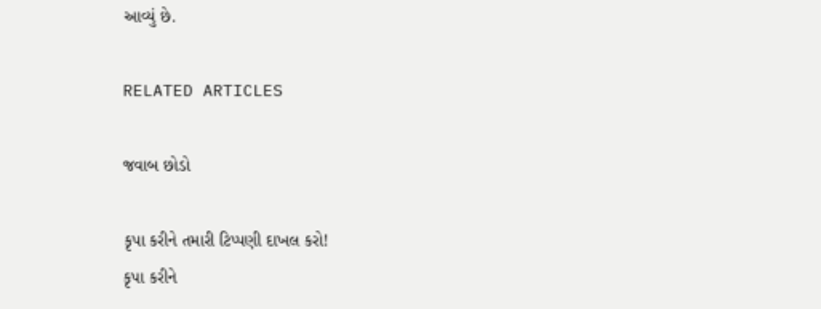આવ્યું છે.

RELATED ARTICLES

જવાબ છોડો

કૃપા કરીને તમારી ટિપ્પણી દાખલ કરો!
કૃપા કરીને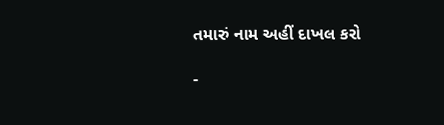તમારું નામ અહીં દાખલ કરો

-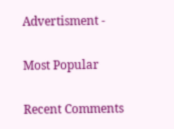Advertisment -

Most Popular

Recent Comments